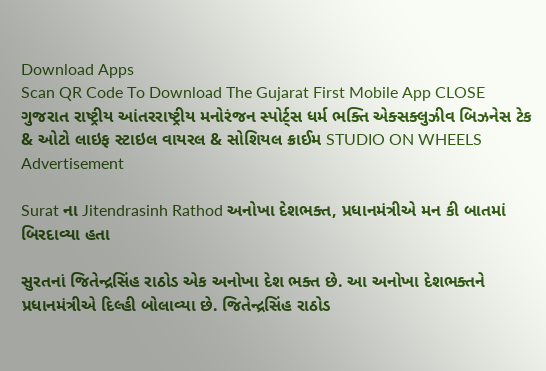Download Apps
Scan QR Code To Download The Gujarat First Mobile App CLOSE
ગુજરાત રાષ્ટ્રીય આંતરરાષ્ટ્રીય મનોરંજન સ્પોર્ટ્સ ધર્મ ભક્તિ એક્સક્લુઝીવ બિઝનેસ ટેક & ઓટો લાઇફ સ્ટાઇલ વાયરલ & સોશિયલ ક્રાઈમ STUDIO ON WHEELS
Advertisement

Surat ના Jitendrasinh Rathod અનોખા દેશભક્ત, પ્રધાનમંત્રીએ મન કી બાતમાં બિરદાવ્યા હતા

સુરતનાં જિતેન્દ્રસિંહ રાઠોડ એક અનોખા દેશ ભક્ત છે. આ અનોખા દેશભક્તને પ્રધાનમંત્રીએ દિલ્હી બોલાવ્યા છે. જિતેન્દ્રસિંહ રાઠોડ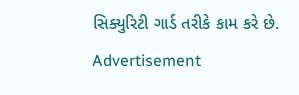સિક્યુરિટી ગાર્ડ તરીકે કામ કરે છે.
Advertisement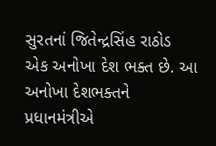સુરતનાં જિતેન્દ્રસિંહ રાઠોડ એક અનોખા દેશ ભક્ત છે. આ અનોખા દેશભક્તને પ્રધાનમંત્રીએ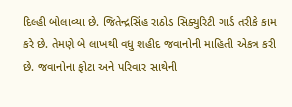દિલ્હી બોલાવ્યા છે. જિતેન્દ્રસિંહ રાઠોડ સિક્યુરિટી ગાર્ડ તરીકે કામ કરે છે. તેમણે બે લાખથી વધુ શહીદ જવાનોની માહિતી એકત્ર કરી છે. જવાનોના ફોટા અને પરિવાર સાથેની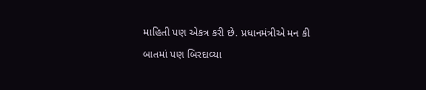માહિતી પણ એકત્ર કરી છે. પ્રધાનમંત્રીએ મન કી બાતમાં પણ બિરદાવ્યા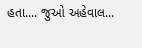હતા.... જુઓ અહેવાલ...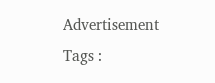Advertisement
Tags :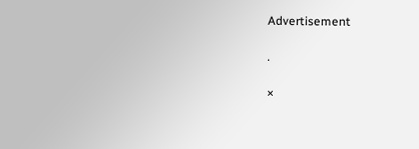Advertisement

.

×